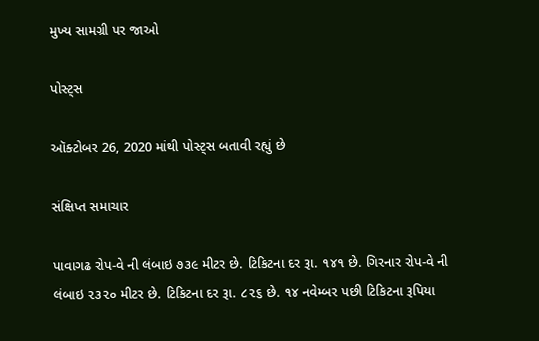મુખ્ય સામગ્રી પર જાઓ

પોસ્ટ્સ

ઑક્ટોબર 26, 2020 માંથી પોસ્ટ્સ બતાવી રહ્યું છે

સંક્ષિપ્ત સમાચાર

પાવાગઢ રોપ-વે ની લંબાઇ ૭૩૯ મીટર છે. ટિકિટના દર રૂા. ૧૪૧ છે. ગિરનાર રોપ-વે ની લંબાઇ ૨૩૨૦ મીટર છે. ટિકિટના દર રૂા. ૮૨૬ છે. ૧૪ નવેમ્બર પછી ટિકિટના રૂપિયા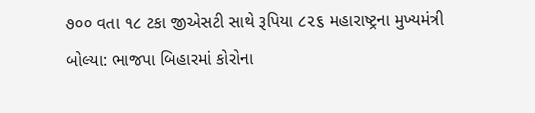૭૦૦ વતા ૧૮ ટકા જીએસટી સાથે રૂપિયા ૮૨૬ મહારાષ્ટ્રના મુખ્યમંત્રી બોલ્યા: ભાજપા બિહારમાં કોરોના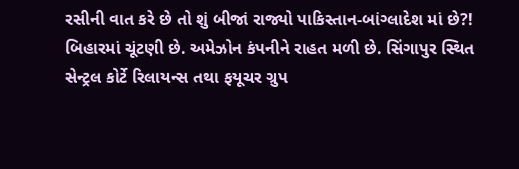રસીની વાત કરે છે તો શું બીજાં રાજ્યો પાકિસ્તાન-બાંગ્લાદેશ માં છે?! બિહારમાં ચૂંટણી છે. અમેઝોન કંપનીને રાહત મળી છે. સિંગાપુર સ્થિત સેન્ટ્રલ કોર્ટે રિલાયન્સ તથા ફયૂચર ગ્રુપ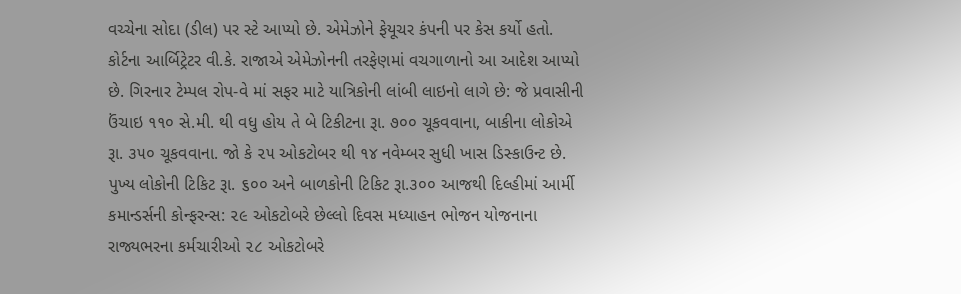વચ્ચેના સોદા (ડીલ) પર સ્ટે આપ્યો છે. એમેઝોને ફેયૂચર કંપની પર કેસ કર્યો હતો. કોર્ટના આર્બિટ્રેટર વી.કે. રાજાએ એમેઝોનની તરફેણમાં વચગાળાનો આ આદેશ આપ્યો છે. ગિરનાર ટેમ્પલ રોપ-વે માં સફર માટે યાત્રિકોની લાંબી લાઇનો લાગે છે: જે પ્રવાસીની ઉંચાઇ ૧૧૦ સે.મી. થી વધુ હોય તે બે ટિકીટના રૂા. ૭૦૦ ચૂકવવાના, બાકીના લોકોએ રૂા. ૩૫૦ ચૂકવવાના. જો કે ૨૫ ઓકટોબર થી ૧૪ નવેમ્બર સુધી ખાસ ડિસ્કાઉન્ટ છે. પુખ્ય લોકોની ટિકિટ રૂા. ૬૦૦ અને બાળકોની ટિકિટ રૂા.૩૦૦ આજથી દિલ્હીમાં આર્મી કમાન્ડર્સની કોન્ફરન્સ: ૨૯ ઓકટોબરે છેલ્લો દિવસ મધ્યાહન ભોજન યોજનાના રાજ્યભરના કર્મચારીઓ ૨૮ ઓકટોબરે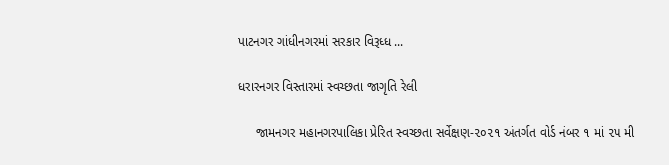પાટનગર ગાંધીનગરમાં સરકાર વિરૂધ્ધ ...

ધરારનગર વિસ્તારમાં સ્વચ્છતા જાગૃતિ રેલી

     જામનગર મહાનગરપાલિકા પ્રેરિત સ્વચ્છતા સર્વેક્ષણ-૨૦૨૧ અંતર્ગત વોર્ડ નંબર ૧ માં ૨૫ મી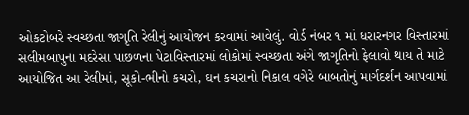ઓકટોબરે સ્વચ્છતા જાગૃતિ રેલીનું આયોજન કરવામાં આવેલું. વોર્ડ નંબર ૧ માં ધરારનગર વિસ્તારમાં સલીમબાપુના મદરેસા પાછળના પેટાવિસ્તારમાં લોકોમાં સ્વચ્છતા અંગે જાગૃતિનો ફેલાવો થાય તે માટે આયોજિત આ રેલીમાં, સૂકો-ભીનો કચરો, ઘન કચરાનો નિકાલ વગેરે બાબતોનું માર્ગદર્શન આપવામાં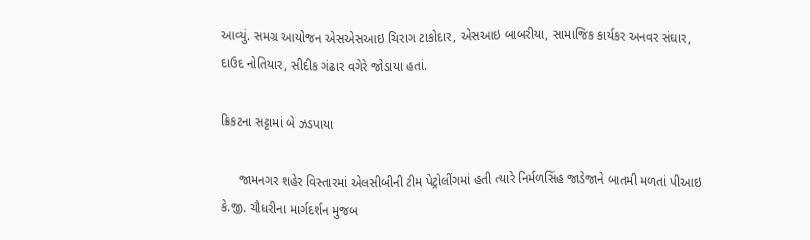આવ્યું. સમગ્ર આયોજન એસએસઆઇ ચિરાગ ટાકોદાર, એસઆઇ બાબરીયા, સામાજિક કાર્યકર અનવર સંઘાર, દાઉદ નોતિયાર, સીદીક ગંઢાર વગેરે જોડાયા હતાં.

ક્રિકટના સટ્ટામાં બે ઝડપાયા

     જામનગર શહેર વિસ્તારમાં એલસીબીની ટીમ પેટ્રોલીંગમાં હતી ત્યારે નિર્મળસિંહ જાડેજાને બાતમી મળતાં પીઆઇ કે.જી. ચૌધરીના માર્ગદર્શન મુજબ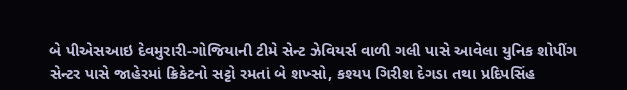બે પીએસઆઇ દેવમુરારી-ગોજિયાની ટીમે સેન્ટ ઝેવિયર્સ વાળી ગલી પાસે આવેલા યુનિક શોપીંગ સેન્ટર પાસે જાહેરમાં ક્રિકેટનો સટ્ટો રમતાં બે શખ્સો, કશ્યપ ગિરીશ દેગડા તથા પ્રદિપસિંહ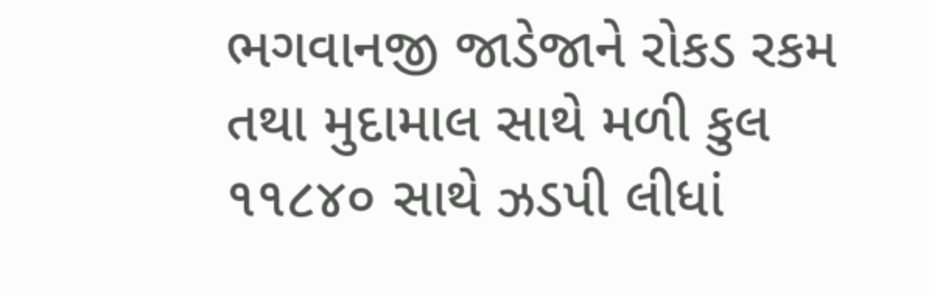ભગવાનજી જાડેજાને રોકડ રકમ તથા મુદામાલ સાથે મળી કુલ ૧૧૮૪૦ સાથે ઝડપી લીધાં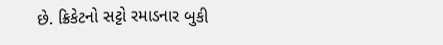છે. ક્રિકેટનો સટ્ટો રમાડનાર બુકી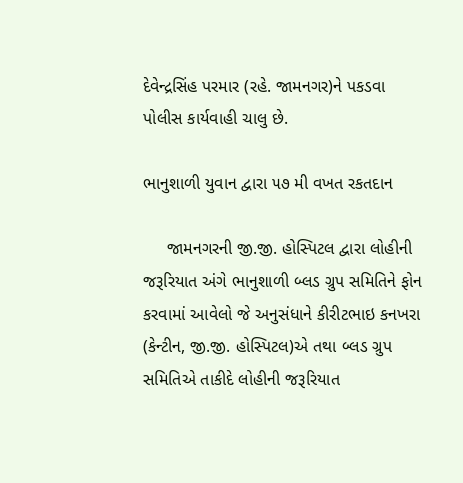દેવેન્દ્રસિંહ પરમાર (રહે. જામનગર)ને પકડવા પોલીસ કાર્યવાહી ચાલુ છે.

ભાનુશાળી યુવાન દ્વારા ૫૭ મી વખત રકતદાન

     જામનગરની જી.જી. હોસ્પિટલ દ્વારા લોહીની જરૂરિયાત અંગે ભાનુશાળી બ્લડ ગ્રુપ સમિતિને ફોન કરવામાં આવેલો જે અનુસંધાને કીરીટભાઇ કનખરા (કેન્ટીન, જી.જી. હોસ્પિટલ)એ તથા બ્લડ ગ્રુપ સમિતિએ તાકીદે લોહીની જરૂરિયાત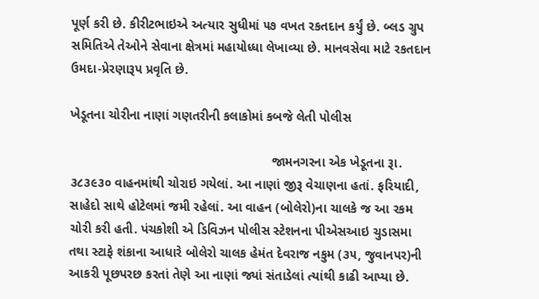પૂર્ણ કરી છે. કીરીટભાઇએ અત્યાર સુધીમાં ૫૭ વખત રકતદાન કર્યું છે. બ્લડ ગ્રુપ સમિતિએ તેઓને સેવાના ક્ષેત્રમાં મહાયોધ્ધા લેખાવ્યા છે. માનવસેવા માટે રકતદાન ઉમદા-પ્રેરણારૂપ પ્રવૃતિ છે.

ખેડૂતના ચોરીના નાણાં ગણતરીની કલાકોમાં કબજે લેતી પોલીસ

                                                        જામનગરના એક ખેડૂતના રૂા. ૩૮૩૯૩૦ વાહનમાંથી ચોરાઇ ગયેલાં. આ નાણાં જીરૂ વેચાણના હતાં. ફરિયાદી, સાહેદો સાથે હોટેલમાં જમી રહેલાં. આ વાહન (બોલેરો)ના ચાલકે જ આ રકમ ચોરી કરી હતી. પંચકોશી એ ડિવિઝન પોલીસ સ્ટેશનના પીએસઆઇ ચુડાસમા તથા સ્ટાફે શંકાના આધારે બોલેરો ચાલક હેમંત દેવરાજ નકુમ (૩૫, જુવાનપર)ની આકરી પૂછપરછ કરતાં તેણે આ નાણાં જ્યાં સંતાડેલાં ત્યાંથી કાઢી આપ્યા છે.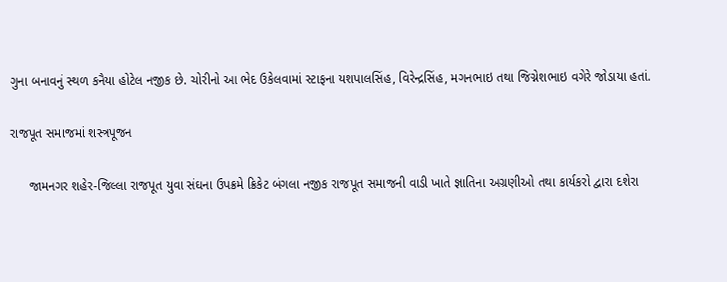ગુના બનાવનું સ્થળ કનૈયા હોટેલ નજીક છે. ચોરીનો આ ભેદ ઉકેલવામાં સ્ટાફના યશપાલસિંહ, વિરેન્દ્રસિંહ, મગનભાઇ તથા જિગ્નેશભાઇ વગેરે જોડાયા હતાં.

રાજપૂત સમાજમાં શસ્ત્રપૂજન

     જામનગર શહેર-જિલ્લા રાજપૂત યુવા સંઘના ઉપક્રમે ક્રિકેટ બંગલા નજીક રાજપૂત સમાજની વાડી ખાતે જ્ઞાતિના અગ્રણીઓ તથા કાર્યકરો દ્વારા દશેરા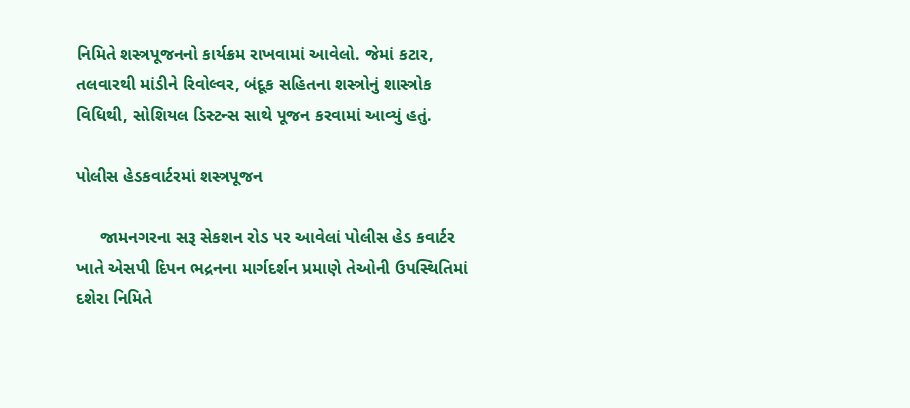નિમિતે શસ્ત્રપૂજનનો કાર્યક્રમ રાખવામાં આવેલો. જેમાં કટાર, તલવારથી માંડીને રિવોલ્વર, બંદૂક સહિતના શસ્ત્રોનું શાસ્ત્રોક વિધિથી, સોશિયલ ડિસ્ટન્સ સાથે પૂજન કરવામાં આવ્યું હતું.

પોલીસ હેડકવાર્ટરમાં શસ્ત્રપૂજન

     જામનગરના સરૂ સેકશન રોડ પર આવેલાં પોલીસ હેડ કવાર્ટર ખાતે એસપી દિપન ભદ્રનના માર્ગદર્શન પ્રમાણે તેઓની ઉપસ્થિતિમાં દશેરા નિમિતે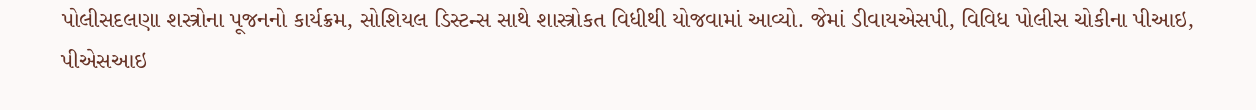પોલીસદલણા શસ્ત્રોના પૂજનનો કાર્યક્રમ, સોશિયલ ડિસ્ટન્સ સાથે શાસ્ત્રોકત વિધીથી યોજવામાં આવ્યો. જેમાં ડીવાયએસપી, વિવિધ પોલીસ ચોકીના પીઆઇ, પીએસઆઇ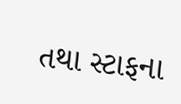તથા સ્ટાફના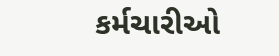કર્મચારીઓ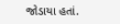જોડાયા હતાં.